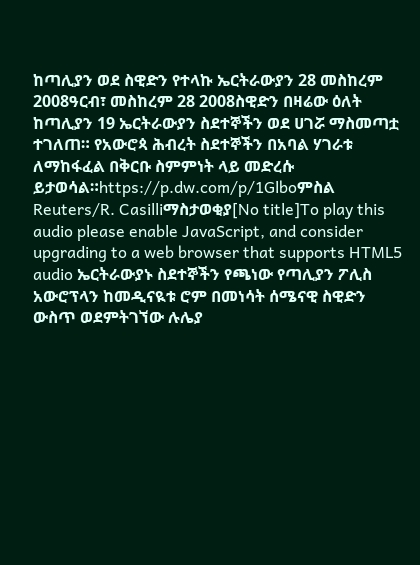ከጣሊያን ወደ ስዊድን የተላኩ ኤርትራውያን 28 መስከረም 2008ዓርብ፣ መስከረም 28 2008ስዊድን በዛሬው ዕለት ከጣሊያን 19 ኤርትራውያን ስደተኞችን ወደ ሀገሯ ማስመጣቷ ተገለጠ። የአውሮጳ ሕብረት ስደተኞችን በአባል ሃገራቱ ለማከፋፈል በቅርቡ ስምምነት ላይ መድረሱ ይታወሳል።https://p.dw.com/p/1Glboምስል Reuters/R. Casilliማስታወቂያ[No title]To play this audio please enable JavaScript, and consider upgrading to a web browser that supports HTML5 audio ኤርትራውያኑ ስደተኞችን የጫነው የጣሊያን ፖሊስ አውሮፕላን ከመዲናዪቱ ሮም በመነሳት ሰሜናዊ ስዊድን ውስጥ ወደምትገኘው ሉሌያ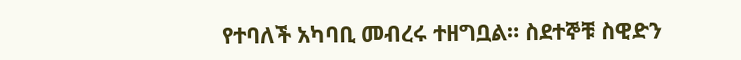የተባለች አካባቢ መብረሩ ተዘግቧል። ስደተኞቹ ስዊድን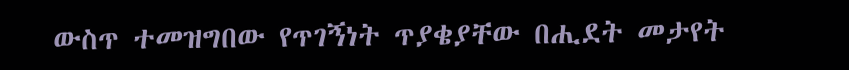ውስጥ ተመዝግበው የጥገኝነት ጥያቄያቸው በሒደት መታየት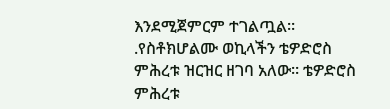እንደሚጀምርም ተገልጧል። .የስቶክሆልሙ ወኪላችን ቴዎድሮስ ምሕረቱ ዝርዝር ዘገባ አለው። ቴዎድሮስ ምሕረቱ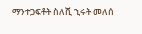ማንተጋፍቶት ስለሺ ኂሩት መለሰ